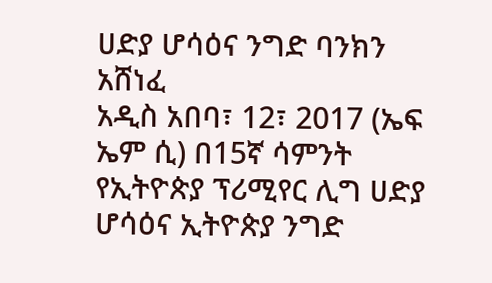ሀድያ ሆሳዕና ንግድ ባንክን አሸነፈ
አዲስ አበባ፣ 12፣ 2017 (ኤፍ ኤም ሲ) በ15ኛ ሳምንት የኢትዮጵያ ፕሪሚየር ሊግ ሀድያ ሆሳዕና ኢትዮጵያ ንግድ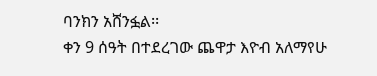ባንክን አሸንፏል፡፡
ቀን 9 ሰዓት በተደረገው ጨዋታ እዮብ አለማየሁ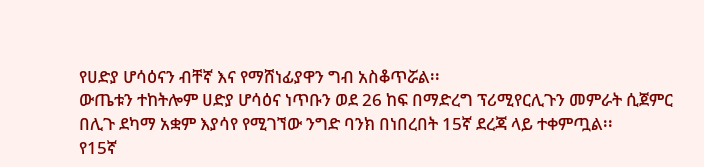የሀድያ ሆሳዕናን ብቸኛ እና የማሸነፊያዋን ግብ አስቆጥሯል፡፡
ውጤቱን ተከትሎም ሀድያ ሆሳዕና ነጥቡን ወደ 26 ከፍ በማድረግ ፕሪሚየርሊጉን መምራት ሲጀምር በሊጉ ደካማ አቋም እያሳየ የሚገኘው ንግድ ባንክ በነበረበት 15ኛ ደረጃ ላይ ተቀምጧል፡፡
የ15ኛ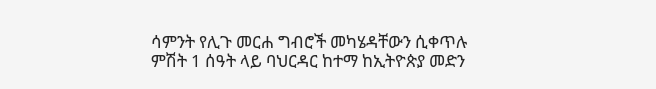ሳምንት የሊጉ መርሐ ግብሮች መካሄዳቸውን ሲቀጥሉ ምሽት 1 ሰዓት ላይ ባህርዳር ከተማ ከኢትዮጵያ መድን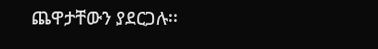ጨዋታቸውን ያደርጋሉ፡፡